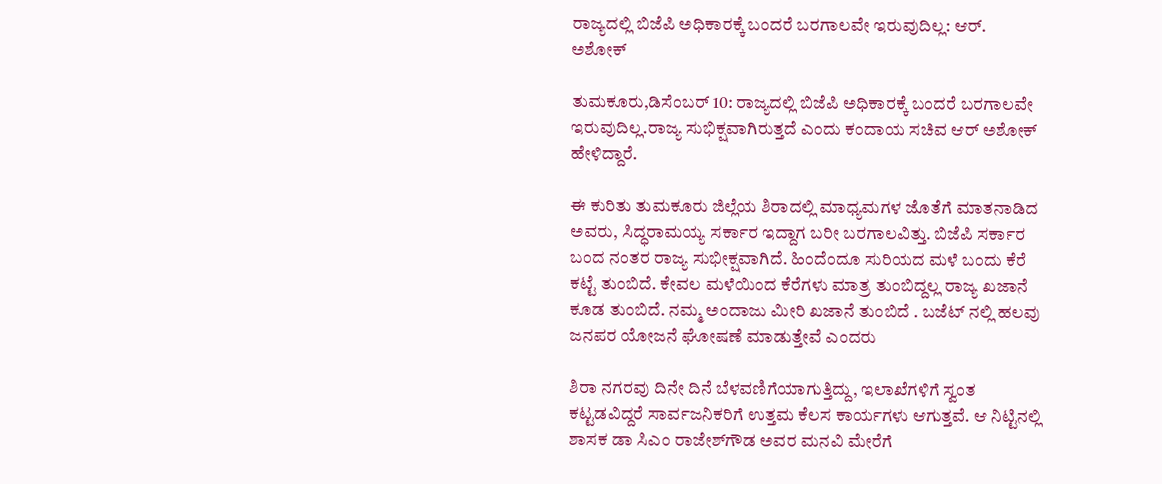ರಾಜ್ಯದಲ್ಲಿ ಬಿಜೆಪಿ ಅಧಿಕಾರಕ್ಕೆ ಬಂದರೆ ಬರಗಾಲವೇ ಇರುವುದಿಲ್ಲ: ಆರ್‌. ಅಶೋಕ್‌

ತುಮಕೂರು,ಡಿಸೆಂಬರ್ 10: ರಾಜ್ಯದಲ್ಲಿ ಬಿಜೆಪಿ ಅಧಿಕಾರಕ್ಕೆ ಬಂದರೆ ಬರಗಾಲವೇ ಇರುವುದಿಲ್ಲ.ರಾಜ್ಯ ಸುಭಿಕ್ಷವಾಗಿರುತ್ತದೆ ಎಂದು ಕಂದಾಯ ಸಚಿವ ಆರ್‌ ಅಶೋಕ್‌ ಹೇಳಿದ್ದಾರೆ.

ಈ ಕುರಿತು ತುಮಕೂರು ಜಿಲ್ಲೆಯ ಶಿರಾದಲ್ಲಿ ಮಾಧ್ಯಮಗಳ ಜೊತೆಗೆ ಮಾತನಾಡಿದ ಅವರು, ಸಿದ್ಧರಾಮಯ್ಯ ಸರ್ಕಾರ ಇದ್ದಾಗ ಬರೀ ಬರಗಾಲವಿತ್ತು. ಬಿಜೆಪಿ ಸರ್ಕಾರ ಬಂದ ನಂತರ ರಾಜ್ಯ ಸುಭೀಕ್ಷವಾಗಿದೆ. ಹಿಂದೆಂದೂ ಸುರಿಯದ ಮಳೆ ಬಂದು ಕೆರೆ ಕಟ್ಟೆ ತುಂಬಿದೆ. ಕೇವಲ ಮಳೆಯಿಂದ ಕೆರೆಗಳು ಮಾತ್ರ ತುಂಬಿದ್ದಲ್ಲ ರಾಜ್ಯ ಖಜಾನೆ ಕೂಡ ತುಂಬಿದೆ. ನಮ್ಮ ಅಂದಾಜು ಮೀರಿ ಖಜಾನೆ ತುಂಬಿದೆ . ಬಜೆಟ್ ನಲ್ಲಿ ಹಲವು ಜನಪರ ಯೋಜನೆ ಘೋಷಣೆ ಮಾಡುತ್ತೇವೆ ಎಂದರು

ಶಿರಾ ನಗರವು ದಿನೇ ದಿನೆ ಬೆಳವಣಿಗೆಯಾಗುತ್ತಿದ್ದು, ಇಲಾಖೆಗಳಿಗೆ ಸ್ವಂತ ಕಟ್ಟಡವಿದ್ದರೆ ಸಾರ್ವಜನಿಕರಿಗೆ ಉತ್ತಮ ಕೆಲಸ ಕಾರ್ಯಗಳು ಆಗುತ್ತವೆ. ಆ ನಿಟ್ಟಿನಲ್ಲಿ ಶಾಸಕ ಡಾ ಸಿಎಂ ರಾಜೇಶ್‌ಗೌಡ ಅವರ ಮನವಿ ಮೇರೆಗೆ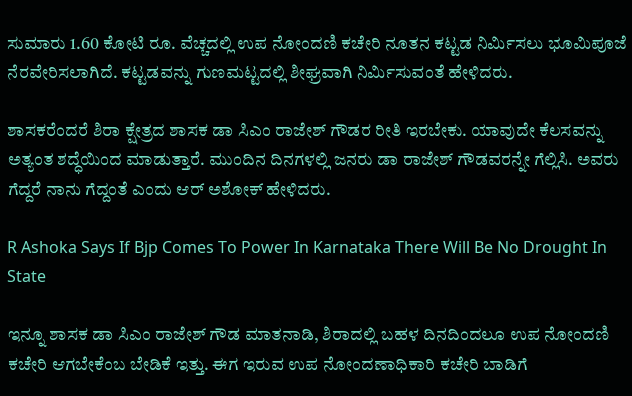ಸುಮಾರು 1.60 ಕೋಟಿ ರೂ. ವೆಚ್ಚದಲ್ಲಿ ಉಪ ನೋಂದಣಿ ಕಚೇರಿ ನೂತನ ಕಟ್ಟಡ ನಿರ್ಮಿಸಲು ಭೂಮಿಪೂಜೆ ನೆರವೇರಿಸಲಾಗಿದೆ. ಕಟ್ಟಡವನ್ನು ಗುಣಮಟ್ಟದಲ್ಲಿ ಶೀಘ್ರವಾಗಿ ನಿರ್ಮಿಸುವಂತೆ ಹೇಳಿದರು.

ಶಾಸಕರೆಂದರೆ ಶಿರಾ ಕ್ಷೇತ್ರದ ಶಾಸಕ ಡಾ ಸಿಎಂ ರಾಜೇಶ್‌ ಗೌಡರ ರೀತಿ ಇರಬೇಕು. ಯಾವುದೇ ಕೆಲಸವನ್ನು ಅತ್ಯಂತ ಶದ್ಧೆಯಿಂದ ಮಾಡುತ್ತಾರೆ. ಮುಂದಿನ ದಿನಗಳಲ್ಲಿ ಜನರು ಡಾ ರಾಜೇಶ್‌ ಗೌಡವರನ್ನೇ ಗೆಲ್ಲಿಸಿ. ಅವರು ಗೆದ್ದರೆ ನಾನು ಗೆದ್ದಂತೆ ಎಂದು ಆರ್‌ ಅಶೋಕ್‌ ಹೇಳಿದರು.

R Ashoka Says If Bjp Comes To Power In Karnataka There Will Be No Drought In State

ಇನ್ನೂ ಶಾಸಕ ಡಾ ಸಿಎಂ ರಾಜೇಶ್‌ ಗೌಡ ಮಾತನಾಡಿ, ಶಿರಾದಲ್ಲಿ ಬಹಳ ದಿನದಿಂದಲೂ ಉಪ ನೋಂದಣಿ ಕಚೇರಿ ಆಗಬೇಕೆಂಬ ಬೇಡಿಕೆ ಇತ್ತು. ಈಗ ಇರುವ ಉಪ ನೋಂದಣಾಧಿಕಾರಿ ಕಚೇರಿ ಬಾಡಿಗೆ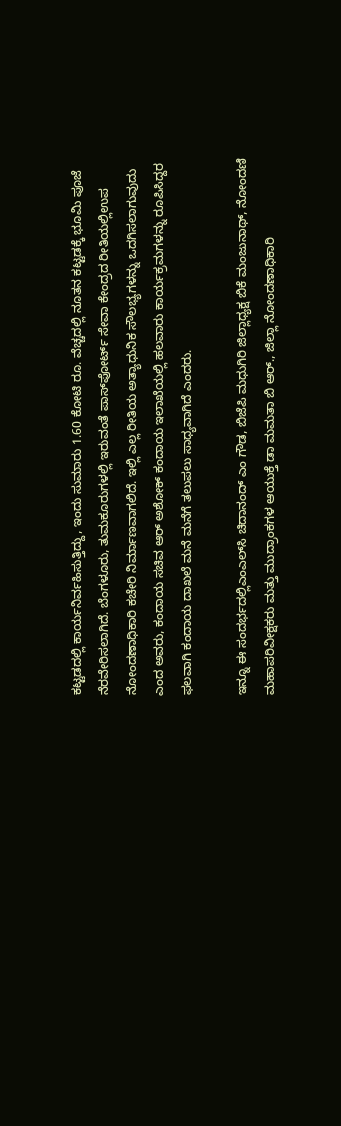ಕಟ್ಟಡದಲ್ಲಿ ಕಾರ್ಯನಿರ್ವಹಿಸುತ್ತಿದ್ದು, ಇಂದು ಸುಮಾರು 1.60 ಕೋಟಿ ರೂ. ವೆಚ್ಚದಲ್ಲಿ ನೂತನ ಕಟ್ಟಡಕ್ಕೆ ಭೂಮಿ ಪೂಜೆ ನೆರವೇರಿಸಲಾಗಿದೆ. ಬೆಂಗಳೂರು, ತುಮಕೂರುಗಳಲ್ಲಿ ಇರುವಂತೆ ಪಾಸ್‌ಪೋರ್ಟ್‌ ಸೇವಾ ಕೇಂದ್ರದ ರೀತಿಯಲ್ಲಿಉಪ ನೋಂದಣಾಧಿಕಾರಿ ಕಚೇರಿ ನಿರ್ಮಾಣವಾಗಲಿದೆ. ಇಲ್ಲಿ ಎಲ್ಲ ರೀತಿಯ ಅತ್ಯಾಧುನಿಕ ಸೌಲಭ್ಯಗಳನ್ನು ಒದಗಿಸಲಾಗುವುದು ಎಂದ ಅವರು, ಕಂದಾಯ ಸಚಿವ ಆರ್‌ ಅಶೋಕ್‌ ಕಂದಾಯ ಇಲಾಖೆಯಲ್ಲಿ ಹಲವಾರು ಕಾರ್ಯಕ್ರಮಗಳನ್ನು ರೂಪಿಸಿದ್ದರ ಫಲವಾಗಿ ಕಂದಾಯ ದಾಖಲೆ ಮನೆ ಮನೆಗೆ ತಲುಪಲು ಸಾಧ್ಯವಾಗಿದೆ ಎಂದರು.

ಇನ್ನೂ ಈ ಸಂದರ್ಭದಲ್ಲಿಎಂಎಲ್‌ಸಿ ಚಿದಾನಂದ್‌ ಎಂ ಗೌಡ, ಬಿಜೆಪಿ ಮಧುಗಿರಿ ಜಿಲ್ಲಾಧ್ಯಕ್ಷ ಬಿಕೆ ಮಂಜುನಾಥ್‌, ನೋಂದಣಿ ಮಹಾಪರಿವೀಕ್ಷಕರು ಮತ್ತು ಮುದ್ರಾಂಕಗಳ ಆಯುಕ್ತೆ ಡಾ ಮಮತಾ ಬಿ ಆರ್‌., ಜಿಲ್ಲಾ ನೋಂದಣಾಧಿಕಾರಿ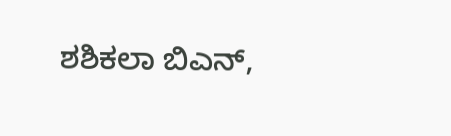ಶಶಿಕಲಾ ಬಿಎನ್‌,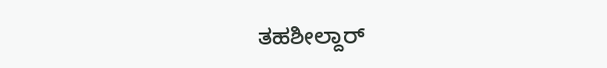ತಹಶೀಲ್ದಾರ್‌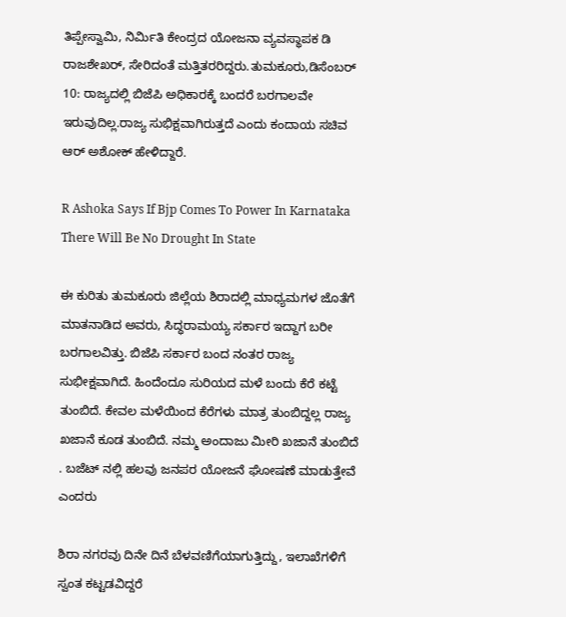ತಿಪ್ಪೇಸ್ವಾಮಿ, ನಿರ್ಮಿತಿ ಕೇಂದ್ರದ ಯೋಜನಾ ವ್ಯವಸ್ಥಾಪಕ ಡಿ ರಾಜಶೇಖರ್‌, ಸೇರಿದಂತೆ ಮತ್ತಿತರರಿದ್ದರು.ತುಮಕೂರು,ಡಿಸೆಂಬರ್ 10: ರಾಜ್ಯದಲ್ಲಿ ಬಿಜೆಪಿ ಅಧಿಕಾರಕ್ಕೆ ಬಂದರೆ ಬರಗಾಲವೇ ಇರುವುದಿಲ್ಲ.ರಾಜ್ಯ ಸುಭಿಕ್ಷವಾಗಿರುತ್ತದೆ ಎಂದು ಕಂದಾಯ ಸಚಿವ ಆರ್‌ ಅಶೋಕ್‌ ಹೇಳಿದ್ದಾರೆ.

R Ashoka Says If Bjp Comes To Power In Karnataka There Will Be No Drought In State

ಈ ಕುರಿತು ತುಮಕೂರು ಜಿಲ್ಲೆಯ ಶಿರಾದಲ್ಲಿ ಮಾಧ್ಯಮಗಳ ಜೊತೆಗೆ ಮಾತನಾಡಿದ ಅವರು, ಸಿದ್ಧರಾಮಯ್ಯ ಸರ್ಕಾರ ಇದ್ದಾಗ ಬರೀ ಬರಗಾಲವಿತ್ತು. ಬಿಜೆಪಿ ಸರ್ಕಾರ ಬಂದ ನಂತರ ರಾಜ್ಯ ಸುಭೀಕ್ಷವಾಗಿದೆ. ಹಿಂದೆಂದೂ ಸುರಿಯದ ಮಳೆ ಬಂದು ಕೆರೆ ಕಟ್ಟೆ ತುಂಬಿದೆ. ಕೇವಲ ಮಳೆಯಿಂದ ಕೆರೆಗಳು ಮಾತ್ರ ತುಂಬಿದ್ದಲ್ಲ ರಾಜ್ಯ ಖಜಾನೆ ಕೂಡ ತುಂಬಿದೆ. ನಮ್ಮ ಅಂದಾಜು ಮೀರಿ ಖಜಾನೆ ತುಂಬಿದೆ . ಬಜೆಟ್ ನಲ್ಲಿ ಹಲವು ಜನಪರ ಯೋಜನೆ ಘೋಷಣೆ ಮಾಡುತ್ತೇವೆ ಎಂದರು

ಶಿರಾ ನಗರವು ದಿನೇ ದಿನೆ ಬೆಳವಣಿಗೆಯಾಗುತ್ತಿದ್ದು, ಇಲಾಖೆಗಳಿಗೆ ಸ್ವಂತ ಕಟ್ಟಡವಿದ್ದರೆ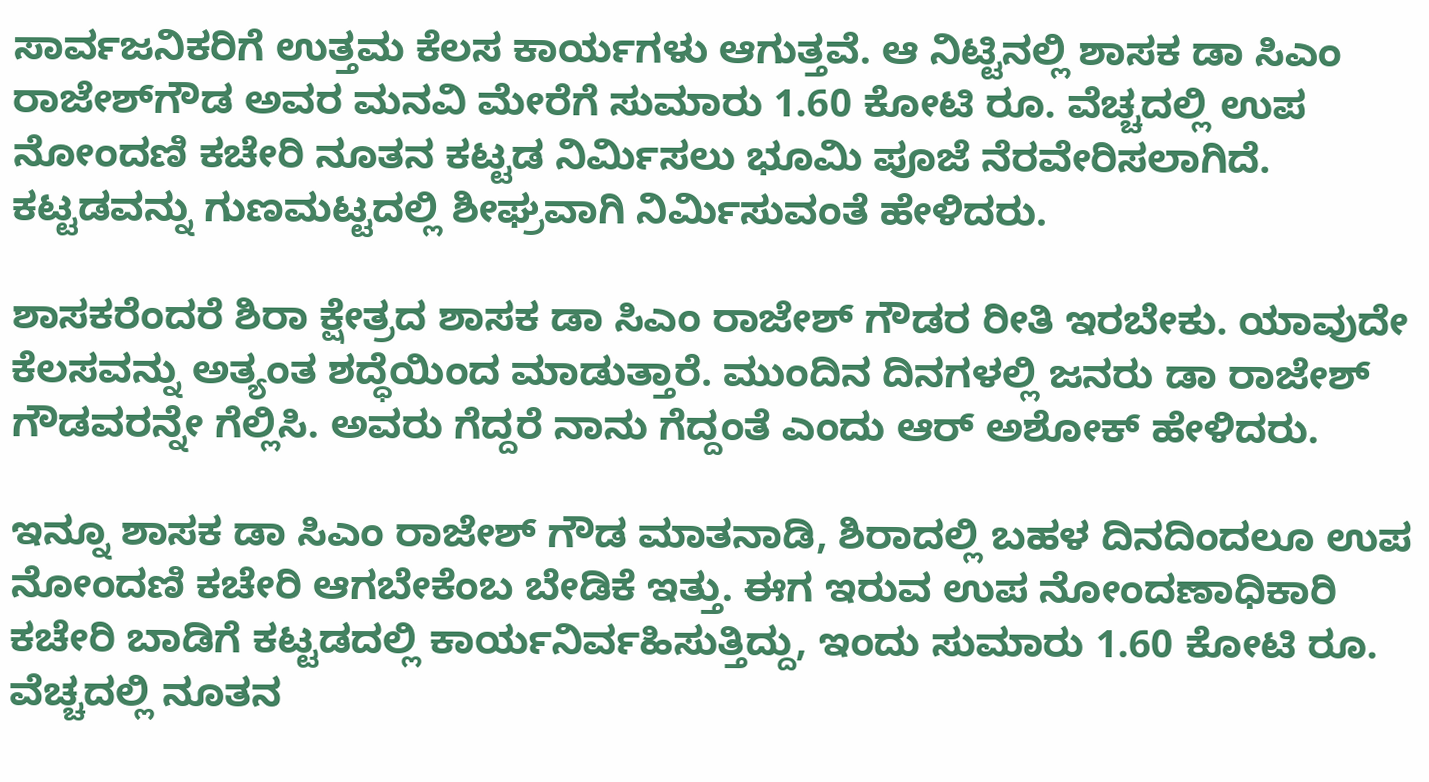ಸಾರ್ವಜನಿಕರಿಗೆ ಉತ್ತಮ ಕೆಲಸ ಕಾರ್ಯಗಳು ಆಗುತ್ತವೆ. ಆ ನಿಟ್ಟಿನಲ್ಲಿ ಶಾಸಕ ಡಾ ಸಿಎಂ ರಾಜೇಶ್‌ಗೌಡ ಅವರ ಮನವಿ ಮೇರೆಗೆ ಸುಮಾರು 1.60 ಕೋಟಿ ರೂ. ವೆಚ್ಚದಲ್ಲಿ ಉಪ ನೋಂದಣಿ ಕಚೇರಿ ನೂತನ ಕಟ್ಟಡ ನಿರ್ಮಿಸಲು ಭೂಮಿ ಪೂಜೆ ನೆರವೇರಿಸಲಾಗಿದೆ. ಕಟ್ಟಡವನ್ನು ಗುಣಮಟ್ಟದಲ್ಲಿ ಶೀಘ್ರವಾಗಿ ನಿರ್ಮಿಸುವಂತೆ ಹೇಳಿದರು.

ಶಾಸಕರೆಂದರೆ ಶಿರಾ ಕ್ಷೇತ್ರದ ಶಾಸಕ ಡಾ ಸಿಎಂ ರಾಜೇಶ್‌ ಗೌಡರ ರೀತಿ ಇರಬೇಕು. ಯಾವುದೇ ಕೆಲಸವನ್ನು ಅತ್ಯಂತ ಶದ್ಧೆಯಿಂದ ಮಾಡುತ್ತಾರೆ. ಮುಂದಿನ ದಿನಗಳಲ್ಲಿ ಜನರು ಡಾ ರಾಜೇಶ್‌ ಗೌಡವರನ್ನೇ ಗೆಲ್ಲಿಸಿ. ಅವರು ಗೆದ್ದರೆ ನಾನು ಗೆದ್ದಂತೆ ಎಂದು ಆರ್‌ ಅಶೋಕ್‌ ಹೇಳಿದರು.

ಇನ್ನೂ ಶಾಸಕ ಡಾ ಸಿಎಂ ರಾಜೇಶ್‌ ಗೌಡ ಮಾತನಾಡಿ, ಶಿರಾದಲ್ಲಿ ಬಹಳ ದಿನದಿಂದಲೂ ಉಪ ನೋಂದಣಿ ಕಚೇರಿ ಆಗಬೇಕೆಂಬ ಬೇಡಿಕೆ ಇತ್ತು. ಈಗ ಇರುವ ಉಪ ನೋಂದಣಾಧಿಕಾರಿ ಕಚೇರಿ ಬಾಡಿಗೆ ಕಟ್ಟಡದಲ್ಲಿ ಕಾರ್ಯನಿರ್ವಹಿಸುತ್ತಿದ್ದು, ಇಂದು ಸುಮಾರು 1.60 ಕೋಟಿ ರೂ. ವೆಚ್ಚದಲ್ಲಿ ನೂತನ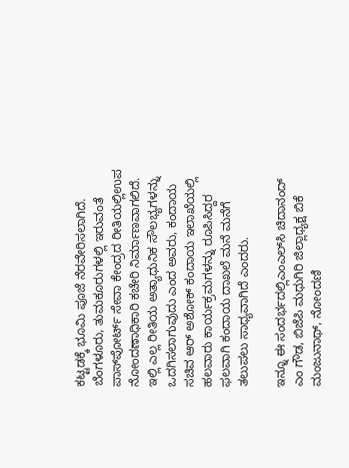ಕಟ್ಟಡಕ್ಕೆ ಭೂಮಿ ಪೂಜೆ ನೆರವೇರಿಸಲಾಗಿದೆ. ಬೆಂಗಳೂರು, ತುಮಕೂರುಗಳಲ್ಲಿ ಇರುವಂತೆ ಪಾಸ್‌ಪೋರ್ಟ್‌ ಸೇವಾ ಕೇಂದ್ರದ ರೀತಿಯಲ್ಲಿಉಪ ನೋಂದಣಾಧಿಕಾರಿ ಕಚೇರಿ ನಿರ್ಮಾಣವಾಗಲಿದೆ. ಇಲ್ಲಿ ಎಲ್ಲ ರೀತಿಯ ಅತ್ಯಾಧುನಿಕ ಸೌಲಭ್ಯಗಳನ್ನು ಒದಗಿಸಲಾಗುವುದು ಎಂದ ಅವರು, ಕಂದಾಯ ಸಚಿವ ಆರ್‌ ಅಶೋಕ್‌ ಕಂದಾಯ ಇಲಾಖೆಯಲ್ಲಿ ಹಲವಾರು ಕಾರ್ಯಕ್ರಮಗಳನ್ನು ರೂಪಿಸಿದ್ದರ ಫಲವಾಗಿ ಕಂದಾಯ ದಾಖಲೆ ಮನೆ ಮನೆಗೆ ತಲುಪಲು ಸಾಧ್ಯವಾಗಿದೆ ಎಂದರು.

ಇನ್ನೂ ಈ ಸಂದರ್ಭದಲ್ಲಿಎಂಎಲ್‌ಸಿ ಚಿದಾನಂದ್‌ ಎಂ ಗೌಡ, ಬಿಜೆಪಿ ಮಧುಗಿರಿ ಜಿಲ್ಲಾಧ್ಯಕ್ಷ ಬಿಕೆ ಮಂಜುನಾಥ್‌, ನೋಂದಣಿ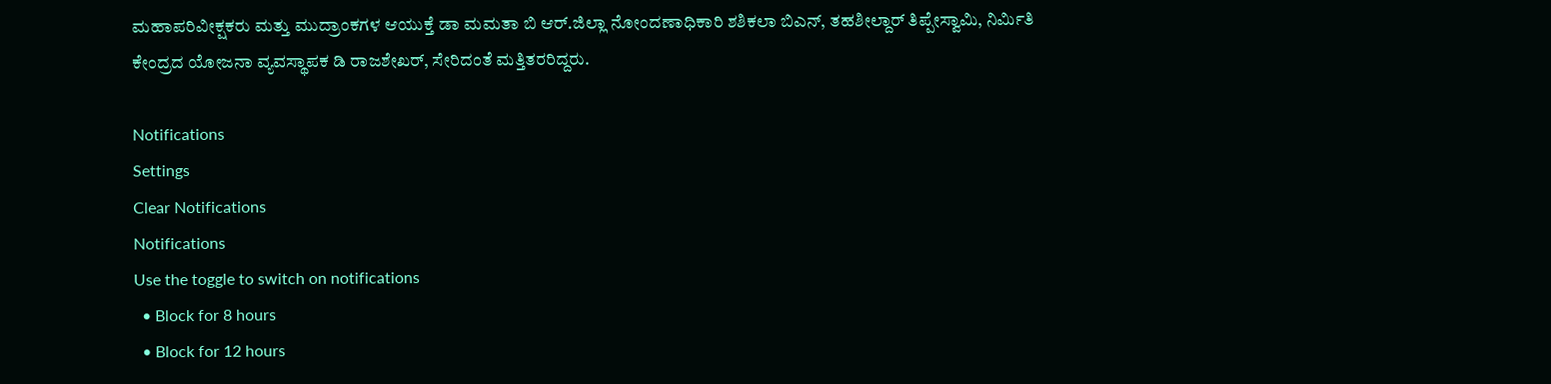ಮಹಾಪರಿವೀಕ್ಷಕರು ಮತ್ತು ಮುದ್ರಾಂಕಗಳ ಆಯುಕ್ತೆ ಡಾ ಮಮತಾ ಬಿ ಆರ್‌.ಜಿಲ್ಲಾ ನೋಂದಣಾಧಿಕಾರಿ ಶಶಿಕಲಾ ಬಿಎನ್‌, ತಹಶೀಲ್ದಾರ್‌ ತಿಪ್ಪೇಸ್ವಾಮಿ, ನಿರ್ಮಿತಿ ಕೇಂದ್ರದ ಯೋಜನಾ ವ್ಯವಸ್ಥಾಪಕ ಡಿ ರಾಜಶೇಖರ್‌, ಸೇರಿದಂತೆ ಮತ್ತಿತರರಿದ್ದರು.

Notifications
Settings
Clear Notifications
Notifications
Use the toggle to switch on notifications
  • Block for 8 hours
  • Block for 12 hours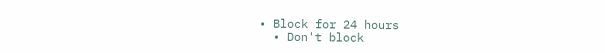• Block for 24 hours
  • Don't block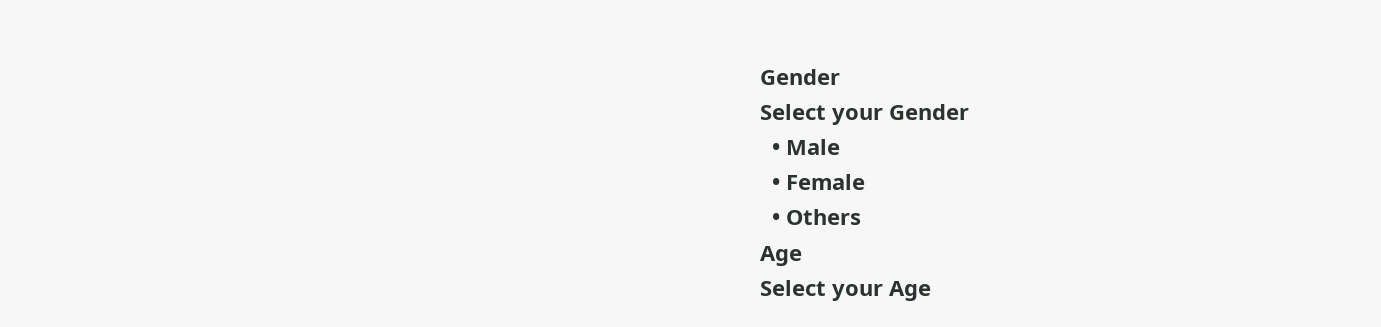Gender
Select your Gender
  • Male
  • Female
  • Others
Age
Select your Age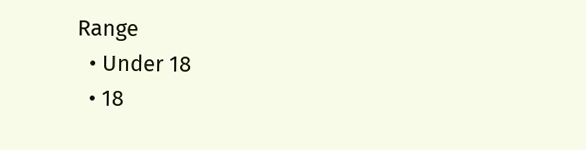Range
  • Under 18
  • 18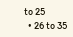to 25
  • 26 to 35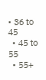• 36 to 45
  • 45 to 55
  • 55+